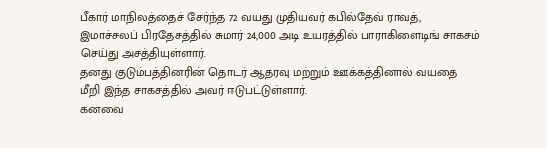பீகார் மாநிலத்தைச் சேர்ந்த 72 வயது முதியவர் கபில்தேவ் ராவத், இமாச்சலப் பிரதேசத்தில் சுமார் 24,000 அடி உயரத்தில் பாராகிளைடிங் சாகசம் செய்து அசத்தியுள்ளார்.
தனது குடும்பத்தினரின் தொடர் ஆதரவு மற்றும் ஊக்கத்தினால் வயதை மீறி இந்த சாகசத்தில் அவர் ஈடுபட்டுள்ளார்.
கனவை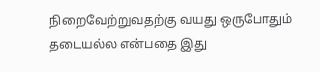நிறைவேற்றுவதற்கு வயது ஒருபோதும் தடையல்ல என்பதை இது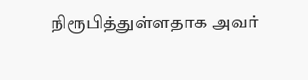நிரூபித்துள்ளதாக அவர்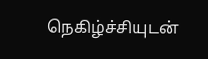நெகிழ்ச்சியுடன்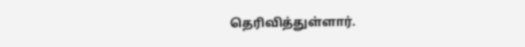தெரிவித்துள்ளார்.